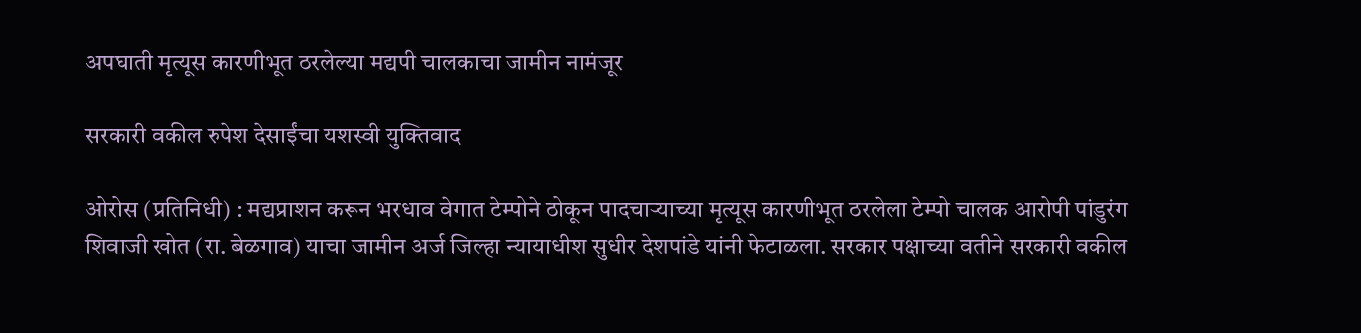अपघाती मृत्यूस कारणीभूत ठरलेल्या मद्यपी चालकाचा जामीन नामंजूर

सरकारी वकील रुपेश देसाईंचा यशस्वी युक्तिवाद

ओरोस (प्रतिनिधी) : मद्यप्राशन करून भरधाव वेगात टेम्पोने ठोकून पादचाऱ्याच्या मृत्यूस कारणीभूत ठरलेला टेम्पो चालक आरोपी पांडुरंग शिवाजी खोत (रा. बेळगाव) याचा जामीन अर्ज जिल्हा न्यायाधीश सुधीर देशपांडे यांनी फेटाळला. सरकार पक्षाच्या वतीने सरकारी वकील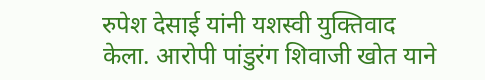रुपेश देसाई यांनी यशस्वी युक्तिवाद केला. आरोपी पांडुरंग शिवाजी खोत याने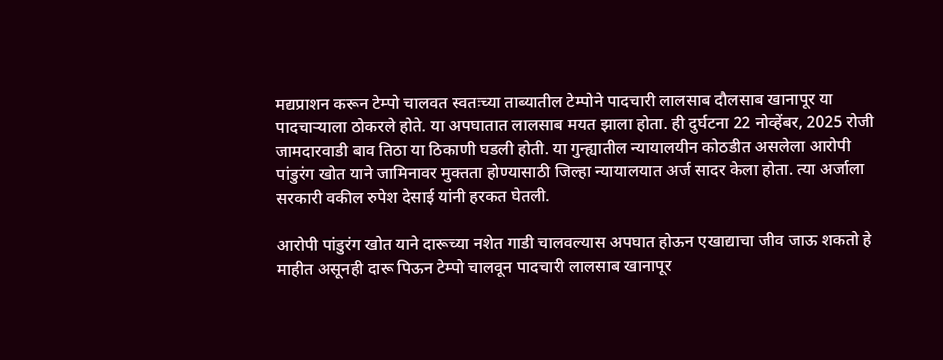मद्यप्राशन करून टेम्पो चालवत स्वतःच्या ताब्यातील टेम्पोने पादचारी लालसाब दौलसाब खानापूर या पादचाऱ्याला ठोकरले होते. या अपघातात लालसाब मयत झाला होता. ही दुर्घटना 22 नोव्हेंबर, 2025 रोजी जामदारवाडी बाव तिठा या ठिकाणी घडली होती. या गुन्ह्यातील न्यायालयीन कोठडीत असलेला आरोपी पांडुरंग खोत याने जामिनावर मुक्तता होण्यासाठी जिल्हा न्यायालयात अर्ज सादर केला होता. त्या अर्जाला सरकारी वकील रुपेश देसाई यांनी हरकत घेतली.

आरोपी पांडुरंग खोत याने दारूच्या नशेत गाडी चालवल्यास अपघात होऊन एखाद्याचा जीव जाऊ शकतो हे माहीत असूनही दारू पिऊन टेम्पो चालवून पादचारी लालसाब खानापूर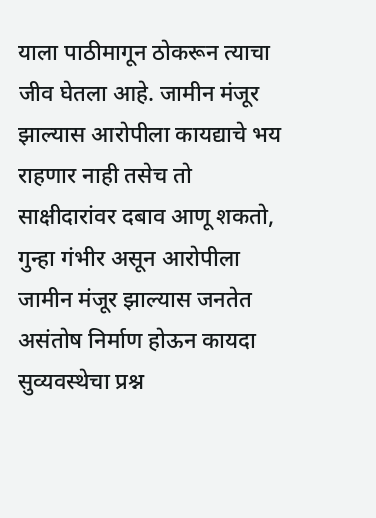याला पाठीमागून ठोकरून त्याचा जीव घेतला आहे. जामीन मंजूर झाल्यास आरोपीला कायद्याचे भय राहणार नाही तसेच तो साक्षीदारांवर दबाव आणू शकतो, गुन्हा गंभीर असून आरोपीला जामीन मंजूर झाल्यास जनतेत असंतोष निर्माण होऊन कायदा सुव्यवस्थेचा प्रश्न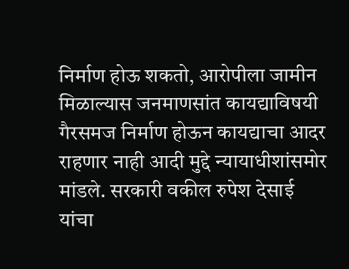निर्माण होऊ शकतो, आरोपीला जामीन मिळाल्यास जनमाणसांत कायद्याविषयी गैरसमज निर्माण होऊन कायद्याचा आदर राहणार नाही आदी मुद्दे न्यायाधीशांसमोर मांडले. सरकारी वकील रुपेश देसाई यांचा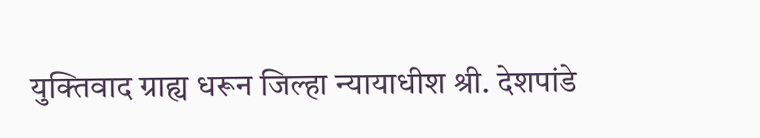युक्तिवाद ग्राह्य धरून जिल्हा न्यायाधीश श्री. देशपांडे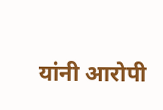यांनी आरोपी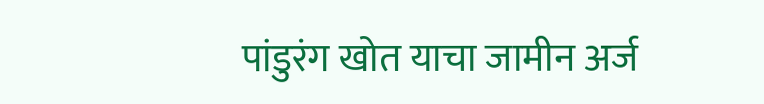पांडुरंग खोत याचा जामीन अर्ज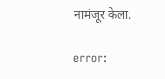नामंजूर केला.

error: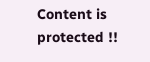Content is protected !!